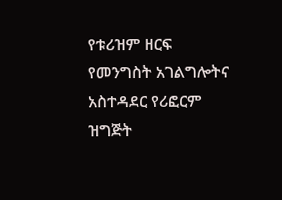የቱሪዝም ዘርፍ የመንግስት አገልግሎትና አስተዳደር የሪፎርም ዝግጅት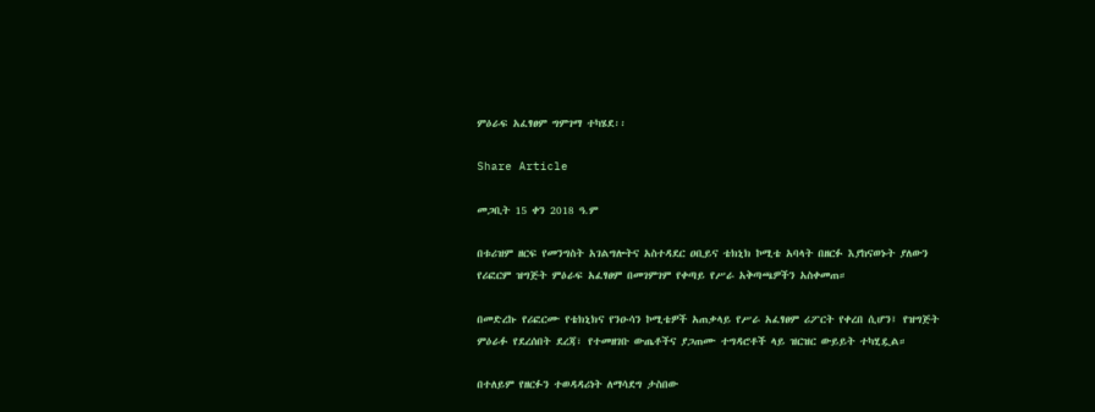ምዕራፍ አፈፃፀም ግምገማ ተካሄደ፡፡

Share Article

መጋቢት 15 ቀን 2018 ዓ.ም

በቱሪዝም ዘርፍ የመንግስት አገልግሎትና አስተዳደር ዐቢይና ቴክኒክ ኮሚቴ አባላት በዘርፉ እያከናወኑት ያለውን የሪፎርም ዝግጅት ምዕራፍ አፈፃፀም በመገምገም የቀጣይ የሥራ አቅጣጫዎችን አስቀመጠ።

በመድረኩ የሪፎርሙ የቴክኒክና የንዑሳን ኮሚቴዎች አጠቃላይ የሥራ አፈፃፀም ሪፖርት የቀረበ ሲሆን፤ የዝግጅት ምዕራፉ የደረሰበት ደረጃ፣ የተመዘገቡ ውጤቶችና ያጋጠሙ ተግዳሮቶች ላይ ዝርዝር ውይይት ተካሂዷል።

በተለይም የዘርፉን ተወዳዳሪነት ለማሳደግ ታስበው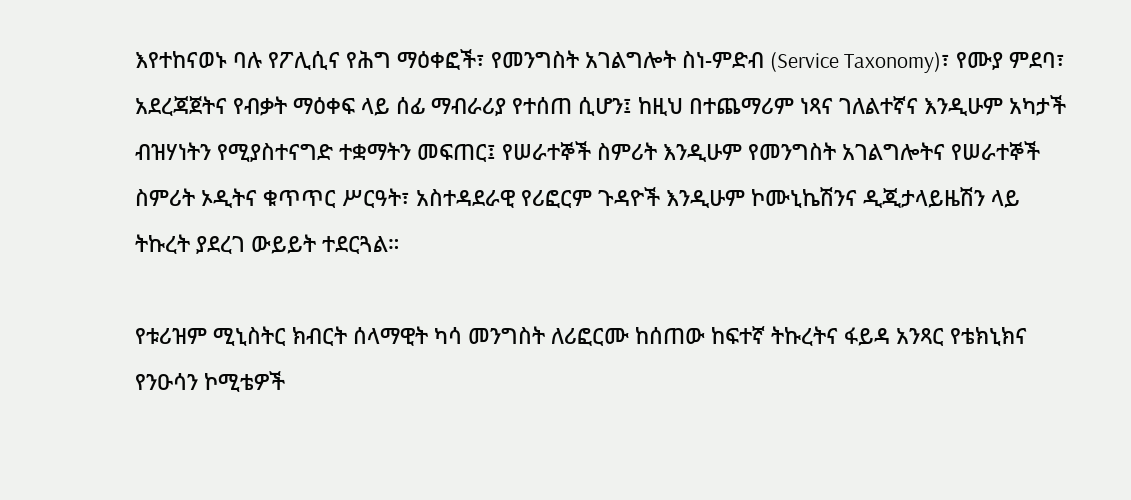እየተከናወኑ ባሉ የፖሊሲና የሕግ ማዕቀፎች፣ የመንግስት አገልግሎት ስነ-ምድብ (Service Taxonomy)፣ የሙያ ምደባ፣ አደረጃጀትና የብቃት ማዕቀፍ ላይ ሰፊ ማብራሪያ የተሰጠ ሲሆን፤ ከዚህ በተጨማሪም ነጻና ገለልተኛና እንዲሁም አካታች ብዝሃነትን የሚያስተናግድ ተቋማትን መፍጠር፤ የሠራተኞች ስምሪት እንዲሁም የመንግስት አገልግሎትና የሠራተኞች ስምሪት ኦዲትና ቁጥጥር ሥርዓት፣ አስተዳደራዊ የሪፎርም ጉዳዮች እንዲሁም ኮሙኒኬሽንና ዲጂታላይዜሽን ላይ ትኩረት ያደረገ ውይይት ተደርጓል።

የቱሪዝም ሚኒስትር ክብርት ሰላማዊት ካሳ መንግስት ለሪፎርሙ ከሰጠው ከፍተኛ ትኩረትና ፋይዳ አንጻር የቴክኒክና የንዑሳን ኮሚቴዎች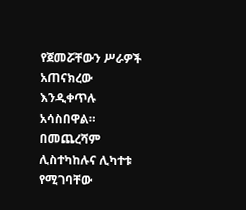የጀመሯቸውን ሥራዎች አጠናክረው እንዲቀጥሉ አሳስበዋል። በመጨረሻም ሊስተካከሉና ሊካተቱ የሚገባቸው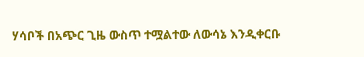ሃሳቦች በአጭር ጊዜ ውስጥ ተሟልተው ለውሳኔ እንዲቀርቡ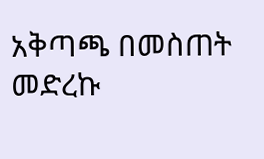አቅጣጫ በመስጠት መድረኩ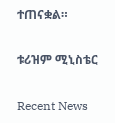ተጠናቋል።

ቱሪዝም ሚኒስቴር

Recent News